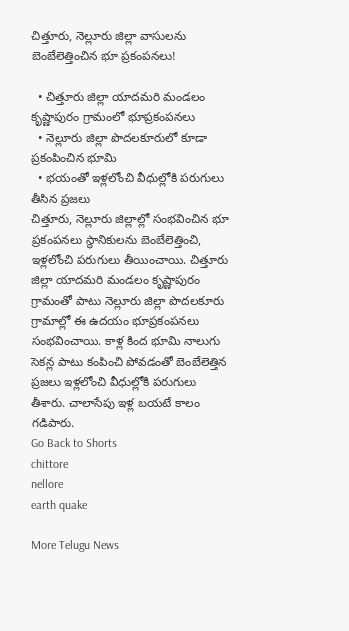చిత్తూరు, నెల్లూరు జిల్లా వాసులను బెంబేలెత్తించిన భూ ప్రకంపనలు!

  • చిత్తూరు జిల్లా యాదమరి మండలం కృష్ణాపురం గ్రామంలో భూప్రకంపనలు
  • నెల్లూరు జిల్లా పొదలకూరులో కూడా ప్రకంపించిన భూమి
  • భయంతో ఇళ్లలోంచి వీధుల్లోకి పరుగులు తీసిన ప్రజలు
చిత్తూరు, నెల్లూరు జిల్లాల్లో సంభవించిన భూ ప్రకంపనలు స్థానికులను బెంబేలెత్తించి, ఇళ్లలోంచి పరుగులు తీయించాయి. చిత్తూరు జిల్లా యాదమరి మండలం కృష్ణాపురం గ్రామంతో పాటు నెల్లూరు జిల్లా పొదలకూరు గ్రామాల్లో ఈ ఉదయం భూప్రకంపనలు సంభవించాయి. కాళ్ల కింద భూమి నాలుగు సెకన్ల పాటు కంపించి పోవడంతో బెంబేలెత్తిన ప్రజలు ఇళ్లలోంచి వీధుల్లోకి పరుగులు తీశారు. చాలాసేపు ఇళ్ల బయటే కాలం గడిపారు.
Go Back to Shorts
chittore
nellore
earth quake

More Telugu News